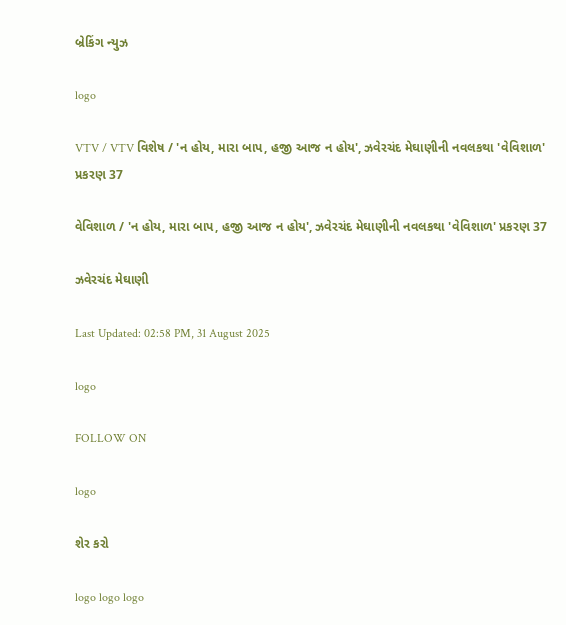બ્રેકિંગ ન્યુઝ

logo

VTV / VTV વિશેષ / 'ન હોય, મારા બાપ, હજી આજ ન હોય', ઝવેરચંદ મેઘાણીની નવલકથા 'વેવિશાળ' પ્રકરણ 37

વેવિશાળ / 'ન હોય, મારા બાપ, હજી આજ ન હોય', ઝવેરચંદ મેઘાણીની નવલકથા 'વેવિશાળ' પ્રકરણ 37

ઝવેરચંદ મેઘાણી

Last Updated: 02:58 PM, 31 August 2025

logo

FOLLOW ON

logo

શેર કરો

logo logo logo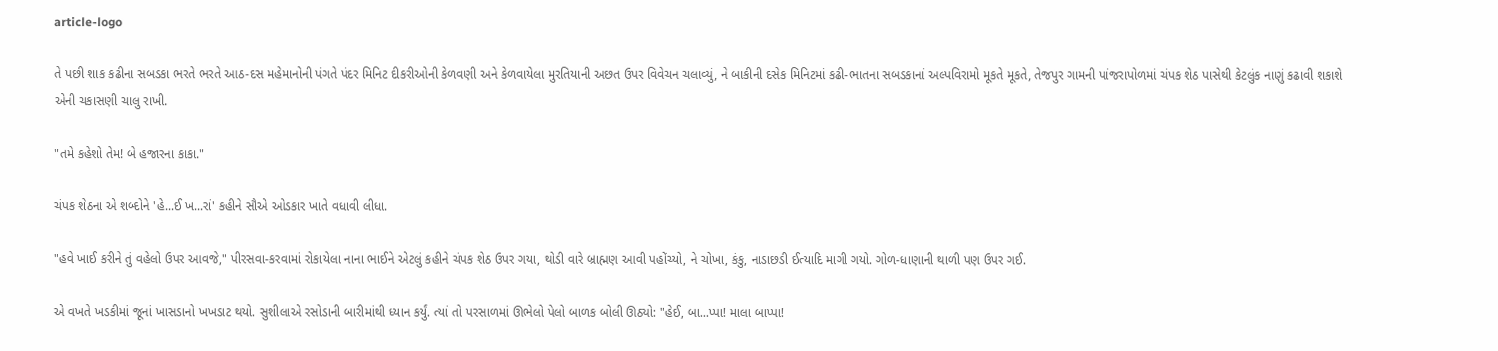article-logo

તે પછી શાક કઢીના સબડકા ભરતે ભરતે આઠ-દસ મહેમાનોની પંગતે પંદર મિનિટ દીકરીઓની કેળવણી અને કેળવાયેલા મુરતિયાની અછત ઉપર વિવેચન ચલાવ્યું, ને બાકીની દસેક મિનિટમાં કઢી-ભાતના સબડકાનાં અલ્પવિરામો મૂકતે મૂકતે, તેજપુર ગામની પાંજરાપોળમાં ચંપક શેઠ પાસેથી કેટલુંક નાણું કઢાવી શકાશે એની ચકાસણી ચાલુ રાખી.

"તમે કહેશો તેમ! બે હજારના કાકા."

ચંપક શેઠના એ શબ્દોને 'હે...ઈ ખ...રાં' કહીને સૌએ ઓડકાર ખાતે વધાવી લીધા.

"હવે ખાઈ કરીને તું વહેલો ઉપર આવજે," પીરસવા-કરવામાં રોકાયેલા નાના ભાઈને એટલું કહીને ચંપક શેઠ ઉપર ગયા, થોડી વારે બ્રાહ્મણ આવી પહોંચ્યો, ને ચોખા, કંકુ, નાડાછડી ઈત્યાદિ માગી ગયો. ગોળ-ધાણાની થાળી પણ ઉપર ગઈ.

એ વખતે ખડકીમાં જૂનાં ખાસડાનો ખખડાટ થયો. સુશીલાએ રસોડાની બારીમાંથી ધ્યાન કર્યું. ત્યાં તો પરસાળમાં ઊભેલો પેલો બાળક બોલી ઊઠ્યો: "હેઈ, બા...પ્પા! માલા બાપ્પા!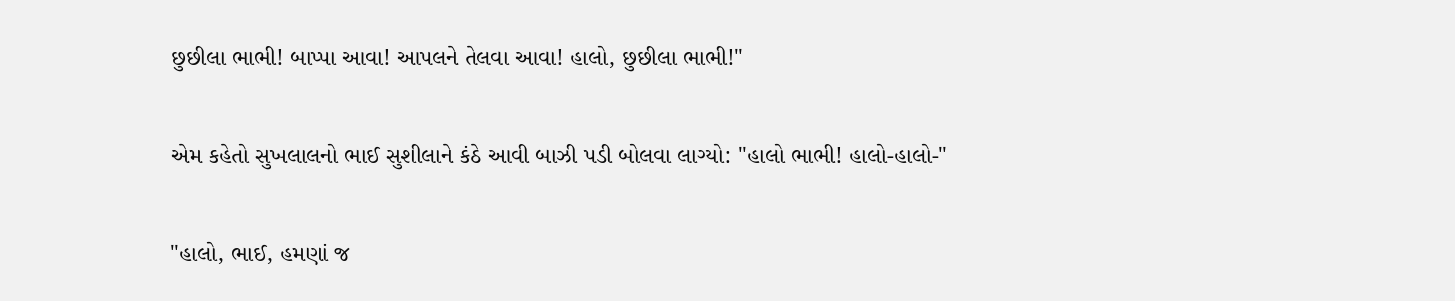છુછીલા ભાભી! બાપ્પા આવા! આપલને તેલવા આવા! હાલો, છુછીલા ભાભી!"

એમ કહેતો સુખલાલનો ભાઈ સુશીલાને કંઠે આવી બાઝી પડી બોલવા લાગ્યો: "હાલો ભાભી! હાલો-હાલો-"

"હાલો, ભાઈ, હમણાં જ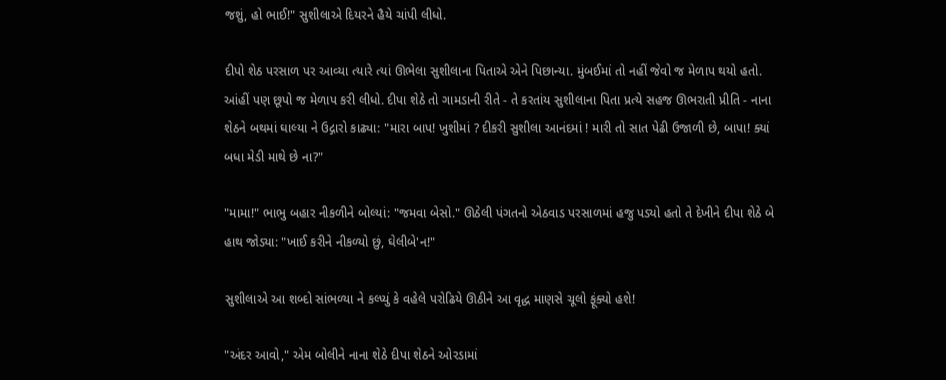જશું, હો ભાઈ!" સુશીલાએ દિયરને હૈયે ચાંપી લીધો.

દીપો શેઠ પરસાળ પર આવ્યા ત્યારે ત્યાં ઊભેલા સુશીલાના પિતાએ એને પિછાન્યા. મુંબઈમાં તો નહીં જેવો જ મેળાપ થયો હતો. આંહીં પણ છૂપો જ મેળાપ કરી લીધો. દીપા શેઠે તો ગામડાની રીતે - તે કરતાંય સુશીલાના પિતા પ્રત્યે સહજ ઊભરાતી પ્રીતિ - નાના શેઠને બથમાં ઘાલ્યા ને ઉદ્ગારો કાઢ્યા: "મારા બાપ! ખુશીમાં ? દીકરી સુશીલા આનંદમાં ! મારી તો સાત પેઢી ઉજાળી છે, બાપા! ક્યાં બધા મેડી માથે છે ના?"

"મામા!" ભાભુ બહાર નીકળીને બોલ્યાં: "જમવા બેસો." ઊઠેલી પંગતનો એઠવાડ પરસાળમાં હજુ પડ્યો હતો તે દેખીને દીપા શેઠે બે હાથ જોડ્યા: "ખાઈ કરીને નીકળ્યો છું, ઘેલીબે'ન!"

સુશીલાએ આ શબ્દો સાંભળ્યા ને કલ્પ્યું કે વહેલે પરોઢિયે ઊઠીને આ વૃદ્ધ માણસે ચૂલો ફૂંક્યો હશે!

"અંદર આવો," એમ બોલીને નાના શેઠે દીપા શેઠને ઓરડામાં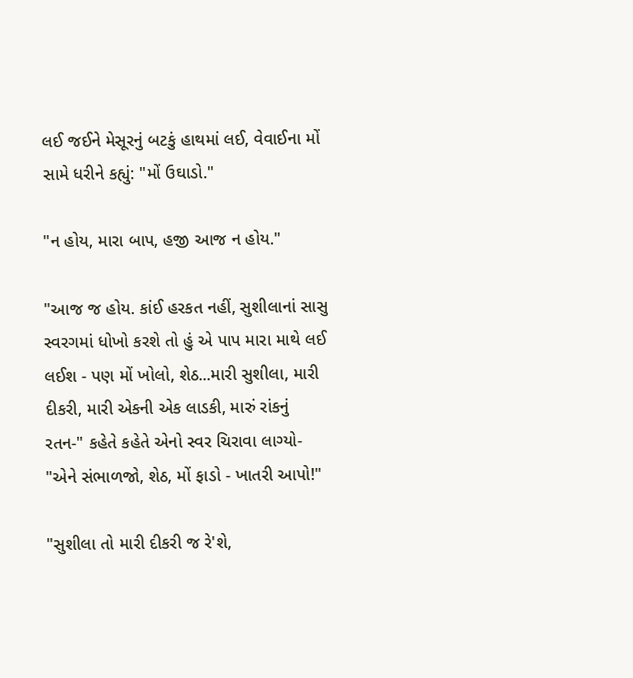લઈ જઈને મેસૂરનું બટકું હાથમાં લઈ, વેવાઈના મોં સામે ધરીને કહ્યું: "મોં ઉઘાડો."

"ન હોય, મારા બાપ, હજી આજ ન હોય."

"આજ જ હોય. કાંઈ હરકત નહીં, સુશીલાનાં સાસુ સ્વરગમાં ધોખો કરશે તો હું એ પાપ મારા માથે લઈ લઈશ - પણ મોં ખોલો, શેઠ...મારી સુશીલા, મારી દીકરી, મારી એકની એક લાડકી, મારું રાંકનું રતન-" કહેતે કહેતે એનો સ્વર ચિરાવા લાગ્યો- "એને સંભાળજો, શેઠ, મોં ફાડો - ખાતરી આપો!"

"સુશીલા તો મારી દીકરી જ રે'શે,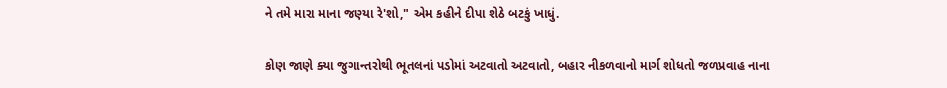ને તમે મારા માના જણ્યા રે'શો," એમ કહીને દીપા શેઠે બટકું ખાધું.

કોણ જાણે ક્યા જુગાન્તરોથી ભૂતલનાં પડોમાં અટવાતો અટવાતો, બહાર નીકળવાનો માર્ગ શોધતો જળપ્રવાહ નાના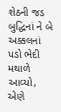શેઠની જડ બુદ્ધિનાં ને બે અક્કલનાં પડો ભેદી મથાળે આવ્યો, એણે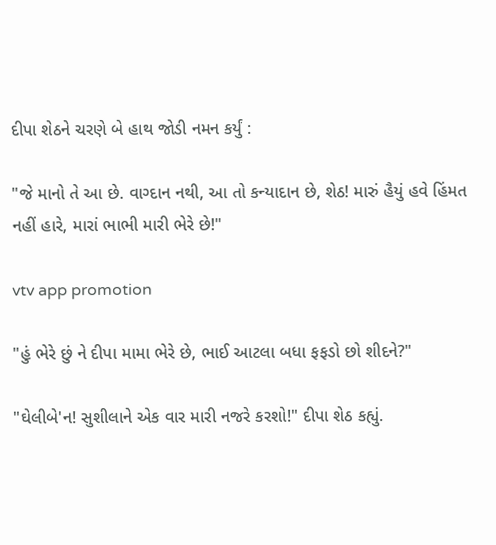દીપા શેઠને ચરણે બે હાથ જોડી નમન કર્યું :

"જે માનો તે આ છે. વાગ્દાન નથી, આ તો કન્યાદાન છે, શેઠ! મારું હૈયું હવે હિંમત નહીં હારે, મારાં ભાભી મારી ભેરે છે!"

vtv app promotion

"હું ભેરે છું ને દીપા મામા ભેરે છે, ભાઈ આટલા બધા ફફડો છો શીદને?"

"ઘેલીબે'ન! સુશીલાને એક વાર મારી નજરે કરશો!" દીપા શેઠ કહ્યું.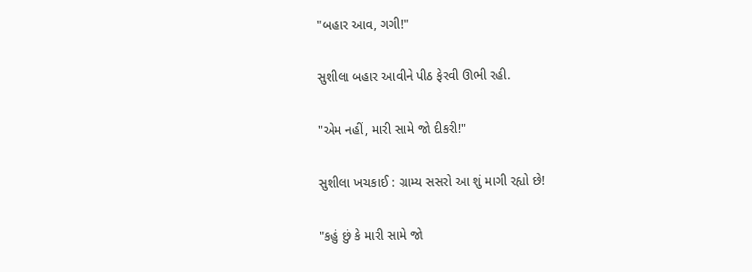"બહાર આવ, ગગી!"

સુશીલા બહાર આવીને પીઠ ફેરવી ઊભી રહી.

"એમ નહીં, મારી સામે જો દીકરી!"

સુશીલા ખચકાઈ : ગ્રામ્ય સસરો આ શું માગી રહ્યો છે!

"કહું છું કે મારી સામે જો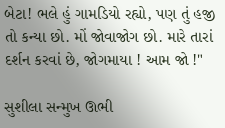બેટા! ભલે હું ગામડિયો રહ્યો, પણ તું હજી તો કન્યા છો. મોં જોવાજોગ છો. મારે તારાં દર્શન કરવાં છે, જોગમાયા ! આમ જો !"

સુશીલા સન્મુખ ઊભી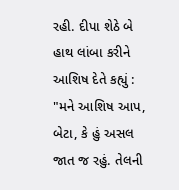રહી. દીપા શેઠે બે હાથ લાંબા કરીને આશિષ દેતે કહ્યું : "મને આશિષ આપ, બેટા, કે હું અસલ જાત જ રહું. તેલની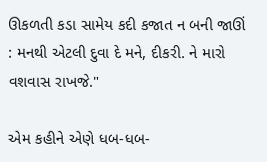ઊકળતી કડા સામેય કદી કજાત ન બની જાઊં : મનથી એટલી દુવા દે મને, દીકરી. ને મારો વશવાસ રાખજે."

એમ કહીને એણે ધબ-ધબ-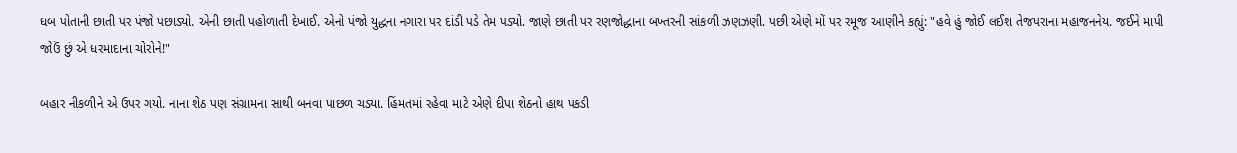ધબ પોતાની છાતી પર પંજો પછાડ્યો. એની છાતી પહોળાતી દેખાઈ. એનો પંજો યુદ્ધના નગારા પર દાંડી પડે તેમ પડ્યો. જાણે છાતી પર રણજોદ્ધાના બખ્તરની સાંકળી ઝણઝણી. પછી એણે મોં પર રમૂજ આણીને કહ્યું: "હવે હું જોઈ લઈશ તેજપરાના મહાજનનેય. જઈને માપી જોઉં છું એ ધરમાદાના ચોરોને!"

બહાર નીકળીને એ ઉપર ગયો. નાના શેઠ પણ સંગ્રામના સાથી બનવા પાછળ ચડ્યા. હિંમતમાં રહેવા માટે એણે દીપા શેઠનો હાથ પકડી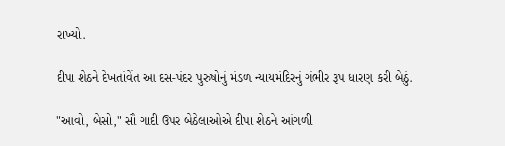રાખ્યો.

દીપા શેઠને દેખતાંવેંત આ દસ-પંદર પુરુષોનું મંડળ ન્યાયમંદિરનું ગંભીર રૂપ ધારણ કરી બેઠું.

"આવો, બેસો," સૌ ગાદી ઉપર બેઠેલાઓએ દીપા શેઠને આંગળી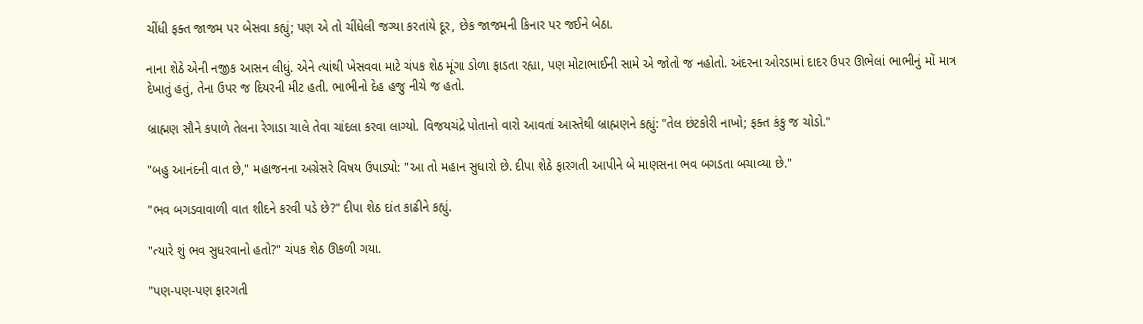ચીંધી ફક્ત જાજમ પર બેસવા કહ્યું; પણ એ તો ચીંધેલી જગ્યા કરતાંયે દૂર, છેક જાજમની કિનાર પર જઈને બેઠા.

નાના શેઠે એની નજીક આસન લીધું. એને ત્યાંથી ખેસવવા માટે ચંપક શેઠ મૂંગા ડોળા ફાડતા રહ્યા, પણ મોટાભાઈની સામે એ જોતો જ નહોતો. અંદરના ઓરડામાં દાદર ઉપર ઊભેલાં ભાભીનું મોં માત્ર દેખાતું હતું, તેના ઉપર જ દિયરની મીટ હતી. ભાભીનો દેહ હજુ નીચે જ હતો.

બ્રાહ્મણ સૌને કપાળે તેલના રેગાડા ચાલે તેવા ચાંદલા કરવા લાગ્યો. વિજયચંદ્રે પોતાનો વારો આવતાં આસ્તેથી બ્રાહ્મણને કહ્યું: "તેલ છંટકોરી નાખો; ફક્ત કંકુ જ ચોડો."

"બહુ આનંદની વાત છે," મહાજનના અગ્રેસરે વિષય ઉપાડ્યો: "આ તો મહાન સુધારો છે. દીપા શેઠે ફારગતી આપીને બે માણસના ભવ બગડતા બચાવ્યા છે."

"ભવ બગડવાવાળી વાત શીદને કરવી પડે છે?" દીપા શેઠ દાંત કાઢીને કહ્યું.

"ત્યારે શું ભવ સુધરવાનો હતો?" ચંપક શેઠ ઊકળી ગયા.

"પણ-પણ-પણ ફારગતી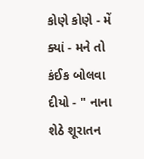કોણે કોણે - મેં ક્યાં - મને તો કંઈક બોલવા દીયો - " નાના શેઠે શૂરાતન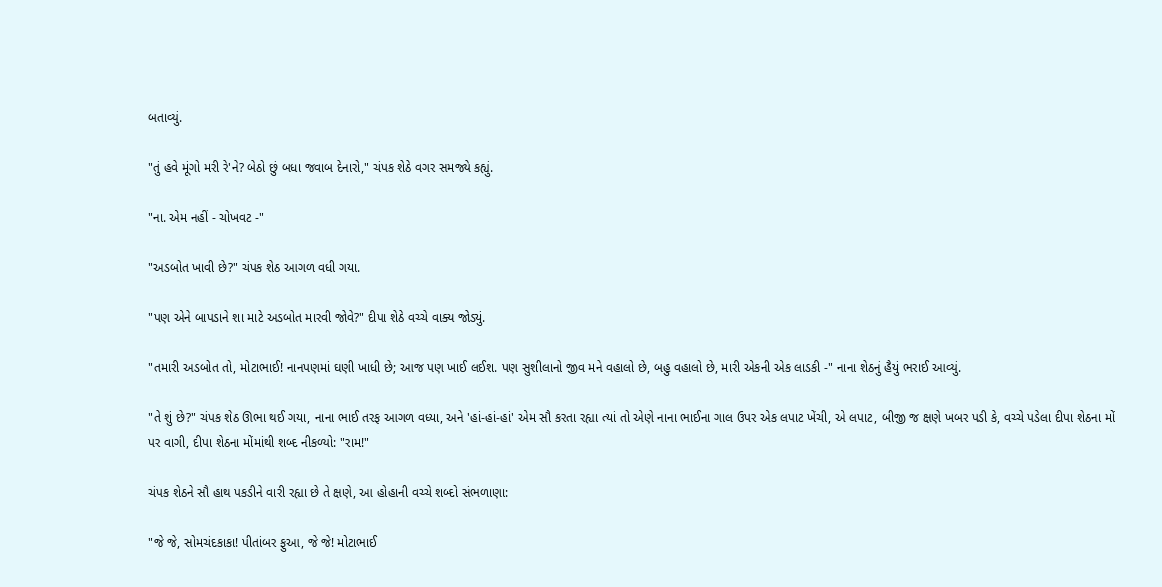બતાવ્યું.

"તું હવે મૂંગો મરી રે'ને? બેઠો છું બધા જવાબ દેનારો," ચંપક શેઠે વગર સમજ્યે કહ્યું.

"ના. એમ નહીં - ચોખવટ -"

"અડબોત ખાવી છે?" ચંપક શેઠ આગળ વધી ગયા.

"પણ એને બાપડાને શા માટે અડબોત મારવી જોવે?" દીપા શેઠે વચ્ચે વાક્ય જોડ્યું.

"તમારી અડબોત તો, મોટાભાઈ! નાનપણમાં ઘણી ખાધી છે; આજ પણ ખાઈ લઈશ. પણ સુશીલાનો જીવ મને વહાલો છે, બહુ વહાલો છે, મારી એકની એક લાડકી -" નાના શેઠનું હૈયું ભરાઈ આવ્યું.

"તે શું છે?" ચંપક શેઠ ઊભા થઈ ગયા, નાના ભાઈ તરફ આગળ વધ્યા, અને 'હાં-હાં-હાં' એમ સૌ કરતા રહ્યા ત્યાં તો એણે નાના ભાઈના ગાલ ઉપર એક લપાટ ખેંચી, એ લપાટ, બીજી જ ક્ષણે ખબર પડી કે, વચ્ચે પડેલા દીપા શેઠના મોં પર વાગી, દીપા શેઠના મોંમાંથી શબ્દ નીકળ્યો: "રામ!"

ચંપક શેઠને સૌ હાથ પકડીને વારી રહ્યા છે તે ક્ષણે, આ હોહાની વચ્ચે શબ્દો સંભળાણા:

"જે જે, સોમચંદકાકા! પીતાંબર ફુઆ, જે જે! મોટાભાઈ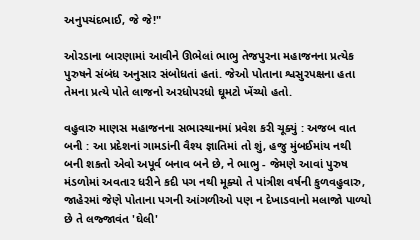અનુપચંદભાઈ, જે જે!"

ઓરડાના બારણામાં આવીને ઊભેલાં ભાભુ તેજપુરના મહાજનના પ્રત્યેક પુરુષને સંબંધ અનુસાર સંબોધતાં હતાં. જેઓ પોતાના શ્વસુરપક્ષના હતા તેમના પ્રત્યે પોતે લાજનો અરધોપરધો ઘૂમટો ખેંચ્યો હતો.

વહુવારુ માણસ મહાજનના સભાસ્થાનમાં પ્રવેશ કરી ચૂક્યું : અજબ વાત બની : આ પ્રદેશનાં ગામડાંની વૈશ્ય જ્ઞાતિમાં તો શું, હજુ મુંબઈમાંય નથી બની શકતો એવો અપૂર્વ બનાવ બને છે, ને ભાભુ - જેમણે આવાં પુરુષ મંડળોમાં અવતાર ધરીને કદી પગ નથી મૂક્યો તે પાંત્રીશ વર્ષની કુળવહુવારુ, જાહેરમાં જેણે પોતાના પગની આંગળીઓ પણ ન દેખાડવાનો મલાજો પાળ્યો છે તે લજ્જાવંત 'ઘેલી'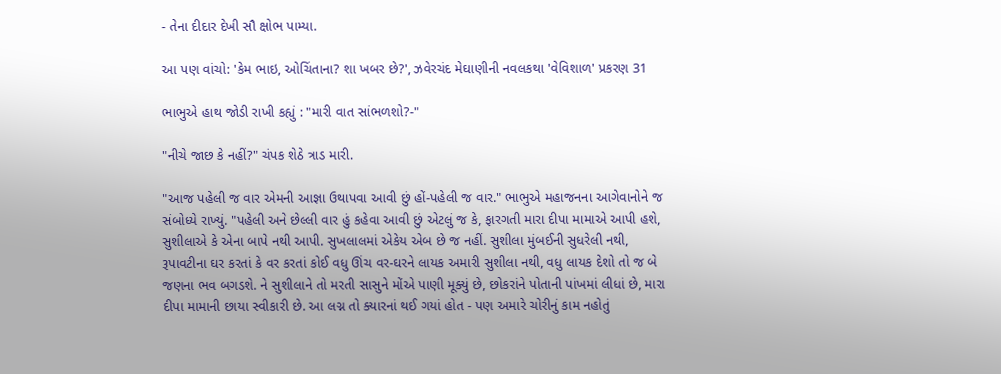- તેના દીદાર દેખી સૌ ક્ષોભ પામ્યા.

આ પણ વાંચો: 'કેમ ભાઇ, ઓચિંતાના? શા ખબર છે?', ઝવેરચંદ મેઘાણીની નવલકથા 'વેવિશાળ' પ્રકરણ 31

ભાભુએ હાથ જોડી રાખી કહ્યું : "મારી વાત સાંભળશો?-"

"નીચે જાછ કે નહીં?" ચંપક શેઠે ત્રાડ મારી.

"આજ પહેલી જ વાર એમની આજ્ઞા ઉથાપવા આવી છું હોં-પહેલી જ વાર." ભાભુએ મહાજનના આગેવાનોને જ સંબોધ્યે રાખ્યું. "પહેલી અને છેલ્લી વાર હું કહેવા આવી છું એટલું જ કે, ફારગતી મારા દીપા મામાએ આપી હશે, સુશીલાએ કે એના બાપે નથી આપી. સુખલાલમાં એકેય એબ છે જ નહીં. સુશીલા મુંબઈની સુધરેલી નથી, રૂપાવટીના ઘર કરતાં કે વર કરતાં કોઈ વધુ ઊંચ વર-ઘરને લાયક અમારી સુશીલા નથી, વધુ લાયક દેશો તો જ બે જણના ભવ બગડશે. ને સુશીલાને તો મરતી સાસુને મોંએ પાણી મૂક્યું છે, છોકરાંને પોતાની પાંખમાં લીધાં છે, મારા દીપા મામાની છાયા સ્વીકારી છે. આ લગ્ન તો ક્યારનાં થઈ ગયાં હોત - પણ અમારે ચોરીનું કામ નહોતું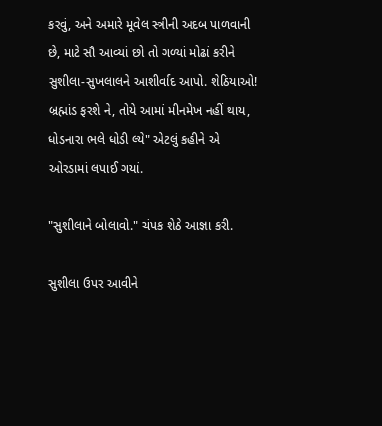કરવું, અને અમારે મૂવેલ સ્ત્રીની અદબ પાળવાની છે, માટે સૌ આવ્યાં છો તો ગળ્યાં મોઢાં કરીને સુશીલા-સુખલાલને આશીર્વાદ આપો. શેઠિયાઓ! બ્રહ્માંડ ફરશે ને, તોયે આમાં મીનમેખ નહીં થાય, ધોડનારા ભલે ધોડી લ્યે" એટલું કહીને એ ઓરડામાં લપાઈ ગયાં.

"સુશીલાને બોલાવો." ચંપક શેઠે આજ્ઞા કરી.

સુશીલા ઉપર આવીને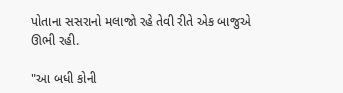પોતાના સસરાનો મલાજો રહે તેવી રીતે એક બાજુએ ઊભી રહી.

"આ બધી કોની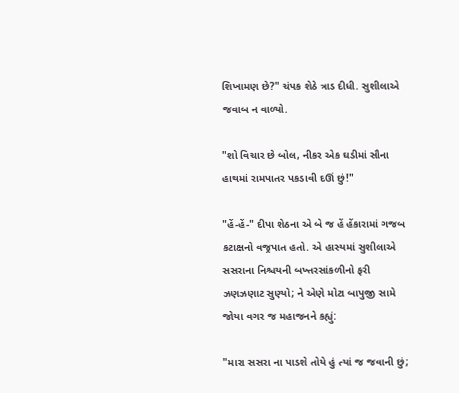શિખામણ છે?" ચંપક શેઠે ત્રાડ દીધી. સુશીલાએ જવાબ ન વાળ્યો.

"શો વિચાર છે બોલ, નીકર એક ઘડીમાં સૌના હાથમાં રામપાતર પકડાવી દઊં છું!"

"હેં-હેં-" દીપા શેઠના એ બે જ હેં હેંકારામાં ગજબ કટાક્ષનો વજ્રપાત હતો. એ હાસ્યમાં સુશીલાએ સસરાના નિશ્ચયની બખ્તરસાંકળીનો ફરી ઝણઝણાટ સુણ્યો; ને એણે મોટા બાપુજી સામે જોયા વગર જ મહાજનને કહ્યું:

"મારા સસરા ના પાડશે તોયે હું ત્યાં જ જવાની છું;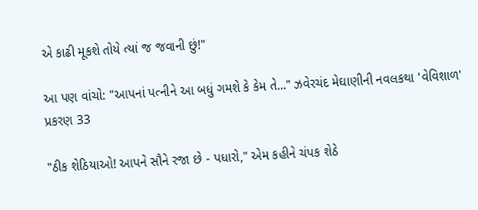એ કાઢી મૂકશે તોયે ત્યાં જ જવાની છું!"

આ પણ વાંચો: "આપનાં પત્નીને આ બધું ગમશે કે કેમ તે..." ઝવેરચંદ મેઘાણીની નવલકથા 'વેવિશાળ' પ્રકરણ 33

"ઠીક શેઠિયાઓ! આપને સૌને રજા છે - પધારો," એમ કહીને ચંપક શેઠે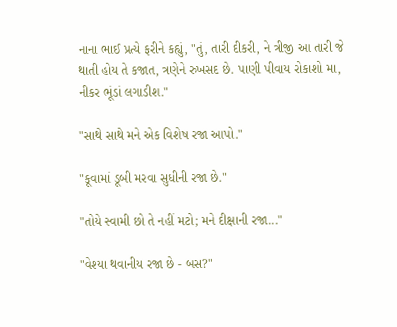નાના ભાઈ પ્રત્યે ફરીને કહ્યું, "તું, તારી દીકરી, ને ત્રીજી આ તારી જે થાતી હોય તે કજાત, ત્રણેને રુખસદ છે. પાણી પીવાય રોકાશો મા, નીકર ભૂંડાં લગાડીશ."

"સાથે સાથે મને એક વિશેષ રજા આપો."

"કૂવામાં ડૂબી મરવા સુધીની રજા છે."

"તોયે સ્વામી છો તે નહીં મટો; મને દીક્ષાની રજા..."

"વેશ્યા થવાનીય રજા છે - બસ?"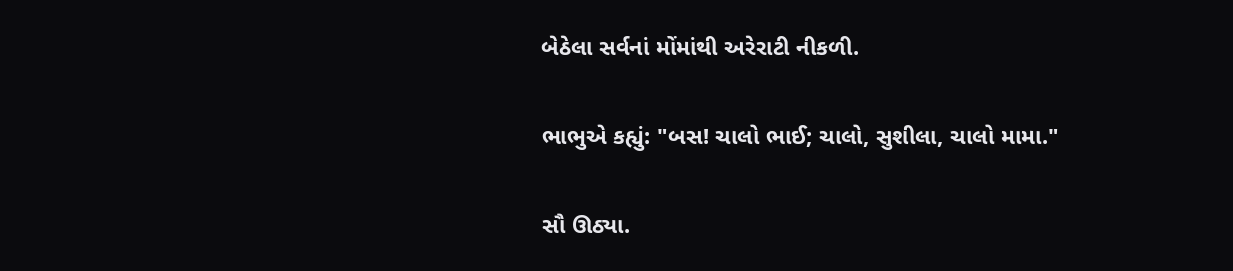બેઠેલા સર્વનાં મોંમાંથી અરેરાટી નીકળી.

ભાભુએ કહ્યું: "બસ! ચાલો ભાઈ; ચાલો, સુશીલા, ચાલો મામા."

સૌ ઊઠ્યા.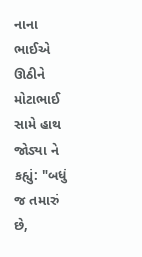નાના ભાઈએ ઊઠીને મોટાભાઈ સામે હાથ જોડ્યા ને કહ્યું: "બધું જ તમારું છે,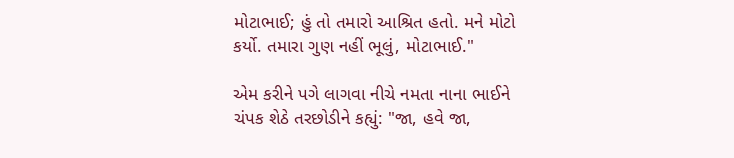મોટાભાઈ; હું તો તમારો આશ્રિત હતો. મને મોટો કર્યો. તમારા ગુણ નહીં ભૂલું, મોટાભાઈ."

એમ કરીને પગે લાગવા નીચે નમતા નાના ભાઈને ચંપક શેઠે તરછોડીને કહ્યું: "જા, હવે જા,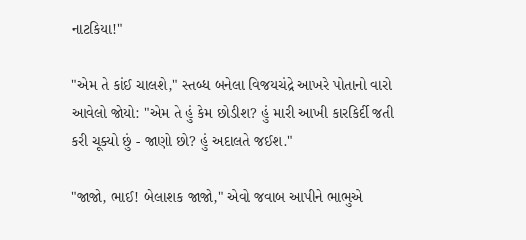નાટકિયા!"

"એમ તે કાંઈ ચાલશે," સ્તબ્ધ બનેલા વિજયચંદ્રે આખરે પોતાનો વારો આવેલો જોયો: "એમ તે હું કેમ છોડીશ? હું મારી આખી કારકિર્દી જતી કરી ચૂક્યો છું - જાણો છો? હું અદાલતે જઈશ."

"જાજો, ભાઈ! બેલાશક જાજો," એવો જવાબ આપીને ભાભુએ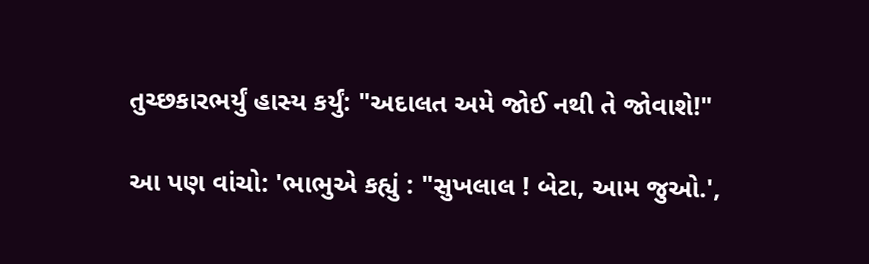તુચ્છકારભર્યું હાસ્ય કર્યું: "અદાલત અમે જોઈ નથી તે જોવાશે!"

આ પણ વાંચો: 'ભાભુએ કહ્યું : "સુખલાલ ! બેટા, આમ જુઓ.',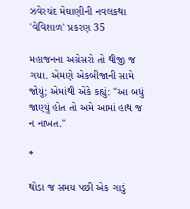ઝવેરચંદ મેઘાણીની નવલકથા 'વેવિશાળ' પ્રકરણ 35

મહાજનના અગ્રેસરો તો થીજી જ ગયા. એમણે એકબીજાની સામે જોયું; એમાંથી એકે કહ્યું: "આ બધું જાણ્યું હોત તો અમે આમાં હાથ જ ન નાખત."

*

થોડા જ સમય પછી એક ગાડું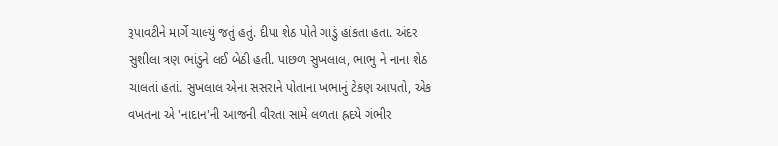રૂપાવટીને માર્ગે ચાલ્યું જતું હતું. દીપા શેઠ પોતે ગાડું હાંકતા હતા. અંદર સુશીલા ત્રણ ભાંડુને લઈ બેઠી હતી. પાછળ સુખલાલ, ભાભુ ને નાના શેઠ ચાલતાં હતાં. સુખલાલ એના સસરાને પોતાના ખભાનું ટેકણ આપતો, એક વખતના એ 'નાદાન'ની આજની વીરતા સામે લળતા હ્રદયે ગંભીર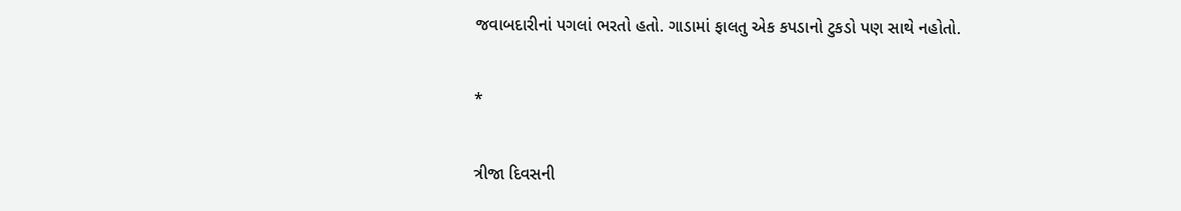જવાબદારીનાં પગલાં ભરતો હતો. ગાડામાં ફાલતુ એક કપડાનો ટુકડો પણ સાથે નહોતો.

*

ત્રીજા દિવસની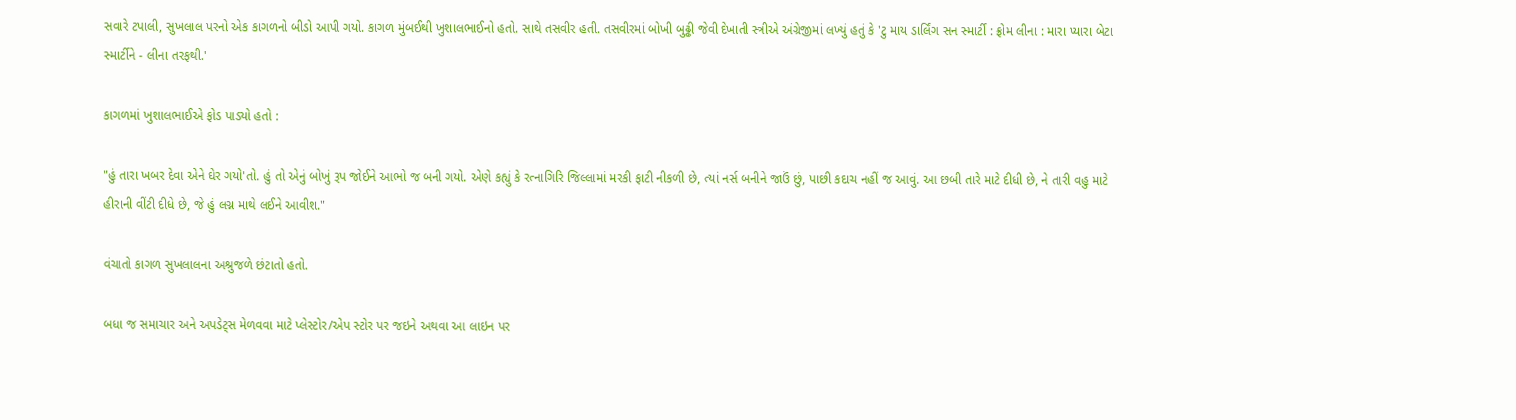સવારે ટપાલી, સુખલાલ પરનો એક કાગળનો બીડો આપી ગયો. કાગળ મુંબઈથી ખુશાલભાઈનો હતો. સાથે તસવીર હતી. તસવીરમાં બોખી બુઢ્ઢી જેવી દેખાતી સ્ત્રીએ અંગ્રેજીમાં લખ્યું હતું કે 'ટુ માય ડાર્લિંગ સન સ્માર્ટી : ફ્રોમ લીના : મારા પ્યારા બેટા સ્માર્ટીને - લીના તરફથી.'

કાગળમાં ખુશાલભાઈએ ફોડ પાડ્યો હતો :

"હું તારા ખબર દેવા એને ઘેર ગયો'તો. હું તો એનું બોખું રૂપ જોઈને આભો જ બની ગયો. એણે કહ્યું કે રત્નાગિરિ જિલ્લામાં મરકી ફાટી નીકળી છે, ત્યાં નર્સ બનીને જાઉં છું, પાછી કદાચ નહીં જ આવું. આ છબી તારે માટે દીધી છે, ને તારી વહુ માટે હીરાની વીંટી દીધે છે, જે હું લગ્ન માથે લઈને આવીશ."

વંચાતો કાગળ સુખલાલના અશ્રુજળે છંટાતો હતો.

બધા જ સમાચાર અને અપડેટ્સ મેળવવા માટે પ્લેસ્ટોર/એપ સ્ટોર પર જઇને અથવા આ લાઇન પર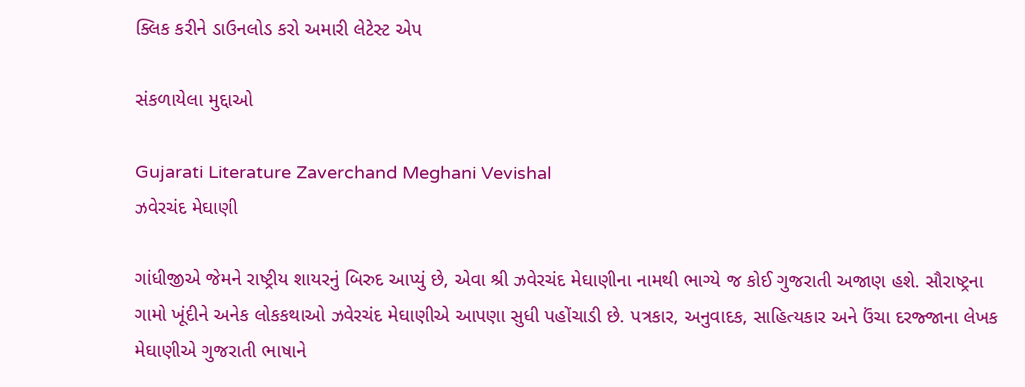ક્લિક કરીને ડાઉનલોડ કરો અમારી લેટેસ્ટ એપ

સંકળાયેલા મુદ્દાઓ

Gujarati Literature Zaverchand Meghani Vevishal
ઝવેરચંદ મેઘાણી

ગાંધીજીએ જેમને રાષ્ટ્રીય શાયરનું બિરુદ આપ્યું છે, એવા શ્રી ઝવેરચંદ મેઘાણીના નામથી ભાગ્યે જ કોઈ ગુજરાતી અજાણ હશે. સૌરાષ્ટ્રના ગામો ખૂંદીને અનેક લોકકથાઓ ઝવેરચંદ મેઘાણીએ આપણા સુધી પહોંચાડી છે. પત્રકાર, અનુવાદક, સાહિત્યકાર અને ઉંચા દરજ્જાના લેખક મેઘાણીએ ગુજરાતી ભાષાને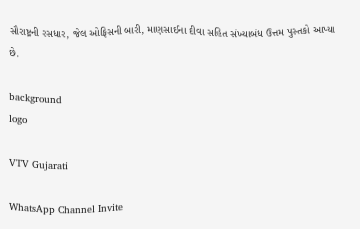સૌરાષ્ટ્રની રસધાર, જેલ ઓફિસની બારી, માણસાઈના દીવા સહિત સંખ્યાબંધ ઉત્તમ પુસ્તકો આપ્યા છે.

background
logo

VTV Gujarati

WhatsApp Channel Invite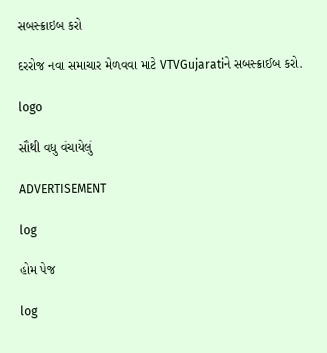સબસ્ક્રાઇબ કરો

દરરોજ નવા સમાચાર મેળવવા માટે VTVGujaratiને સબસ્ક્રાઈબ કરો.

logo

સૌથી વધુ વંચાયેલું

ADVERTISEMENT

log

હોમ પેજ

log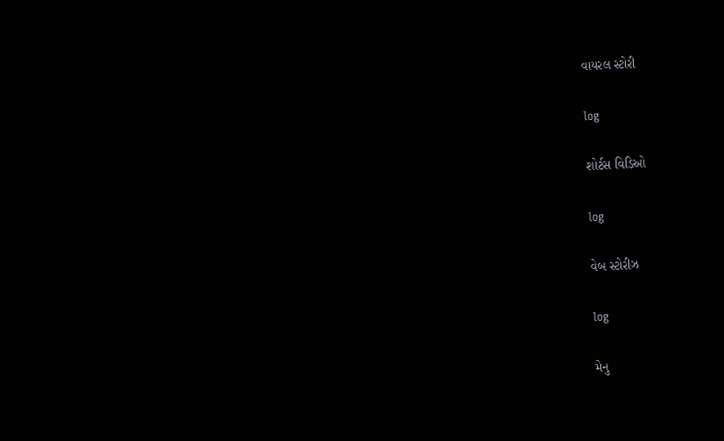વાયરલ સ્ટોરી

log

શોર્ટસ વિડિઓ

log

વેબ સ્ટોરીઝ

log

મેનુ